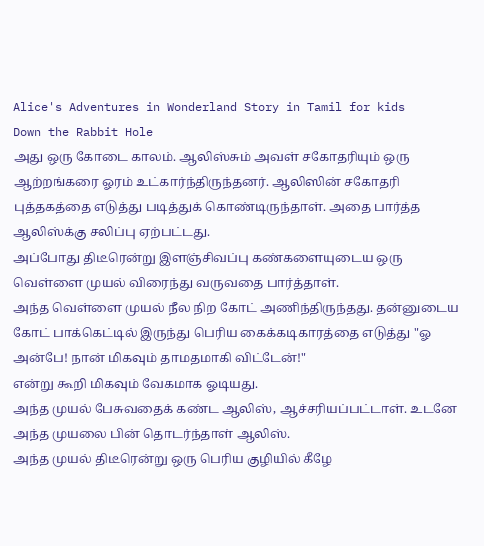Alice's Adventures in Wonderland Story in Tamil for kids
Down the Rabbit Hole
அது ஒரு கோடை காலம். ஆலிஸ்சும் அவள் சகோதரியும் ஒரு ஆற்றங்கரை ஓரம் உட்கார்ந்திருந்தனர். ஆலிஸின் சகோதரி புத்தகத்தை எடுத்து படித்துக் கொண்டிருந்தாள். அதை பார்த்த ஆலிஸ்க்கு சலிப்பு ஏற்பட்டது.
அப்போது திடீரென்று இளஞ்சிவப்பு கண்களையுடைய ஒரு வெள்ளை முயல் விரைந்து வருவதை பார்த்தாள்.
அந்த வெள்ளை முயல் நீல நிற கோட் அணிந்திருந்தது. தன்னுடைய கோட் பாக்கெட்டில் இருந்து பெரிய கைக்கடிகாரத்தை எடுத்து "ஓ அன்பே! நான் மிகவும் தாமதமாகி விட்டேன்!"
என்று கூறி மிகவும் வேகமாக ஓடியது.
அந்த முயல் பேசுவதைக் கண்ட ஆலிஸ், ஆச்சரியப்பட்டாள். உடனே அந்த முயலை பின் தொடர்ந்தாள் ஆலிஸ்.
அந்த முயல் திடீரென்று ஒரு பெரிய குழியில் கீழே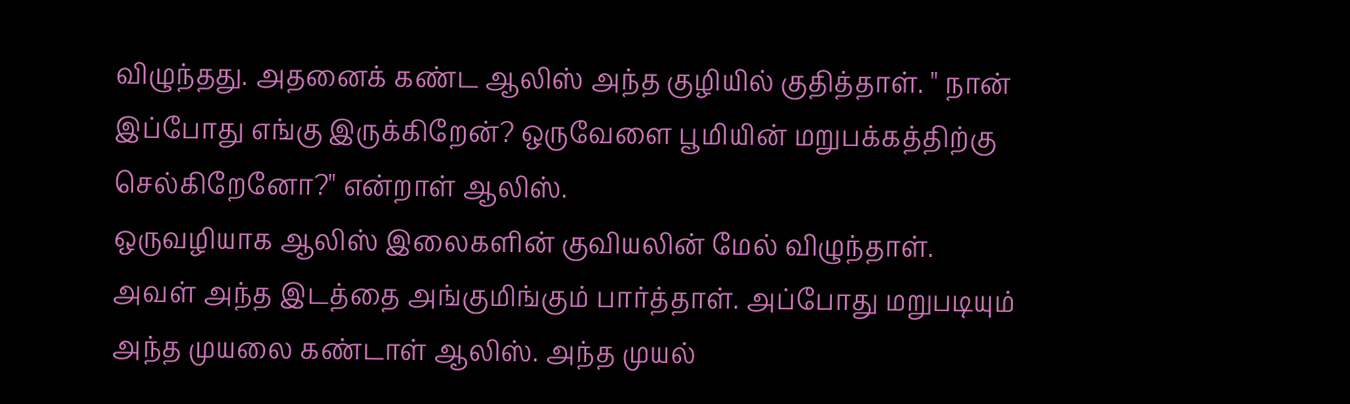விழுந்தது. அதனைக் கண்ட ஆலிஸ் அந்த குழியில் குதித்தாள். " நான் இப்போது எங்கு இருக்கிறேன்? ஒருவேளை பூமியின் மறுபக்கத்திற்கு செல்கிறேனோ?" என்றாள் ஆலிஸ்.
ஒருவழியாக ஆலிஸ் இலைகளின் குவியலின் மேல் விழுந்தாள். அவள் அந்த இடத்தை அங்குமிங்கும் பார்த்தாள். அப்போது மறுபடியும் அந்த முயலை கண்டாள் ஆலிஸ். அந்த முயல்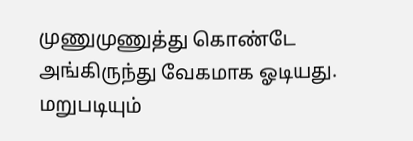முணுமுணுத்து கொண்டே அங்கிருந்து வேகமாக ஓடியது. மறுபடியும்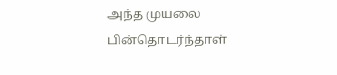அந்த முயலை பின்தொடர்ந்தாள்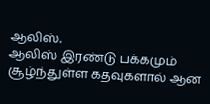ஆலிஸ்.
ஆலிஸ் இரண்டு பக்கமும் சூழ்ந்துள்ள கதவுகளால் ஆன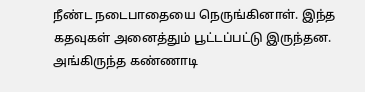நீண்ட நடைபாதையை நெருங்கினாள். இந்த கதவுகள் அனைத்தும் பூட்டப்பட்டு இருந்தன. அங்கிருந்த கண்ணாடி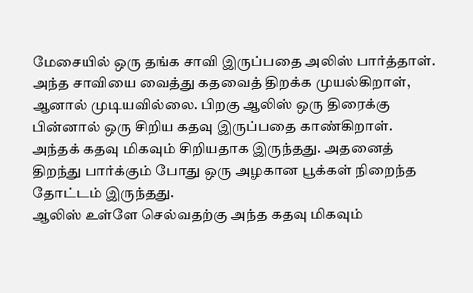மேசையில் ஒரு தங்க சாவி இருப்பதை அலிஸ் பார்த்தாள். அந்த சாவியை வைத்து கதவைத் திறக்க முயல்கிறாள், ஆனால் முடியவில்லை. பிறகு ஆலிஸ் ஒரு திரைக்கு பின்னால் ஒரு சிறிய கதவு இருப்பதை காண்கிறாள். அந்தக் கதவு மிகவும் சிறியதாக இருந்தது. அதனைத் திறந்து பார்க்கும் போது ஒரு அழகான பூக்கள் நிறைந்த தோட்டம் இருந்தது.
ஆலிஸ் உள்ளே செல்வதற்கு அந்த கதவு மிகவும்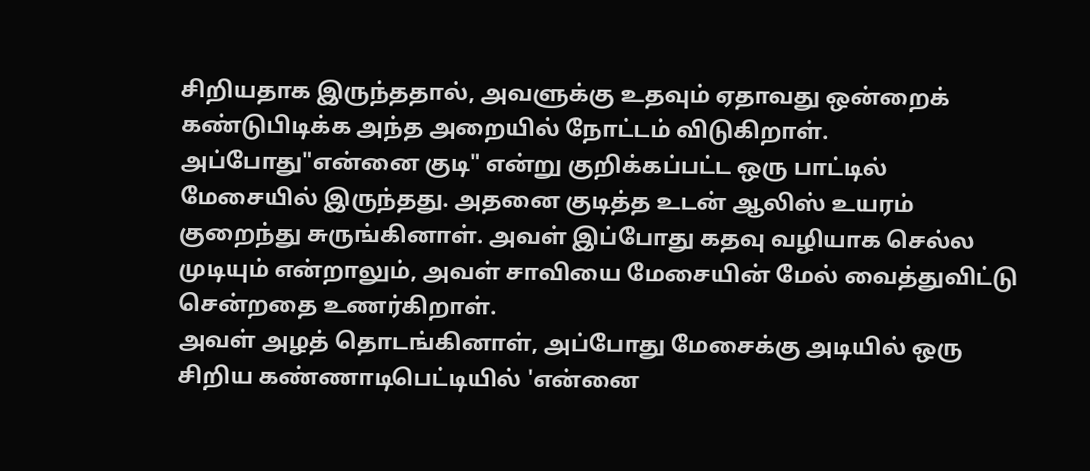சிறியதாக இருந்ததால், அவளுக்கு உதவும் ஏதாவது ஒன்றைக் கண்டுபிடிக்க அந்த அறையில் நோட்டம் விடுகிறாள். அப்போது"என்னை குடி" என்று குறிக்கப்பட்ட ஒரு பாட்டில் மேசையில் இருந்தது. அதனை குடித்த உடன் ஆலிஸ் உயரம் குறைந்து சுருங்கினாள். அவள் இப்போது கதவு வழியாக செல்ல முடியும் என்றாலும், அவள் சாவியை மேசையின் மேல் வைத்துவிட்டு சென்றதை உணர்கிறாள்.
அவள் அழத் தொடங்கினாள், அப்போது மேசைக்கு அடியில் ஒரு சிறிய கண்ணாடிபெட்டியில் 'என்னை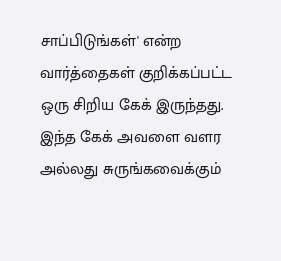சாப்பிடுங்கள்' என்ற வார்த்தைகள் குறிக்கப்பட்ட ஒரு சிறிய கேக் இருந்தது. இந்த கேக் அவளை வளர அல்லது சுருங்கவைக்கும்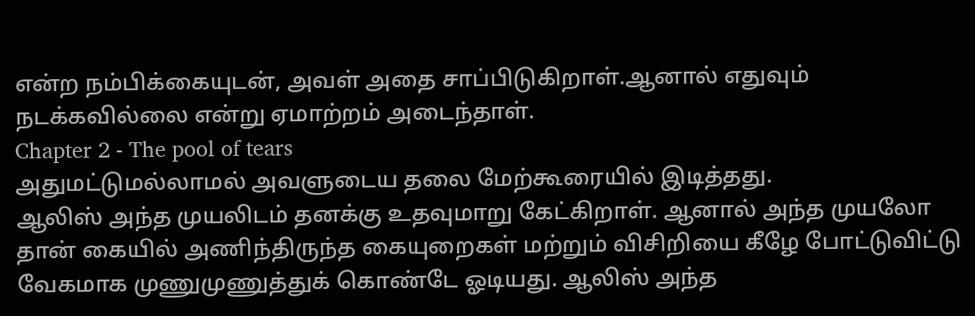என்ற நம்பிக்கையுடன், அவள் அதை சாப்பிடுகிறாள்.ஆனால் எதுவும் நடக்கவில்லை என்று ஏமாற்றம் அடைந்தாள்.
Chapter 2 - The pool of tears
அதுமட்டுமல்லாமல் அவளுடைய தலை மேற்கூரையில் இடித்தது.
ஆலிஸ் அந்த முயலிடம் தனக்கு உதவுமாறு கேட்கிறாள். ஆனால் அந்த முயலோ தான் கையில் அணிந்திருந்த கையுறைகள் மற்றும் விசிறியை கீழே போட்டுவிட்டு வேகமாக முணுமுணுத்துக் கொண்டே ஓடியது. ஆலிஸ் அந்த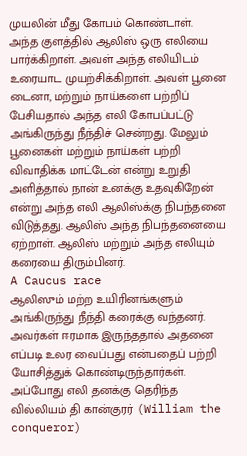முயலின் மீது கோபம் கொண்டாள்.
அந்த குளத்தில் ஆலிஸ் ஒரு எலியை பார்க்கிறாள். அவள் அந்த எலியிடம் உரையாட முயற்சிக்கிறாள். அவள் பூனை டைனா, மற்றும் நாய்களை பற்றிப் பேசியதால் அந்த எலி கோபப்பட்டு அங்கிருந்து நீந்திச் சென்றது. மேலும் பூனைகள் மற்றும் நாய்கள் பற்றி விவாதிக்க மாட்டேன் என்று உறுதி அளித்தால் நான் உனக்கு உதவுகிறேன் என்று அந்த எலி ஆலிஸ்க்கு நிபந்தனை விடுத்தது. ஆலிஸ் அந்த நிபந்தனையை ஏற்றாள். ஆலிஸ் மற்றும் அந்த எலியும் கரையை திரும்பினர்.
A Caucus race
ஆலிஸும் மற்ற உயிரினங்களும் அங்கிருந்து நீந்தி கரைக்கு வந்தனர். அவர்கள் ஈரமாக இருந்ததால் அதனை எப்படி உலர வைப்பது என்பதைப் பற்றி யோசித்துக் கொண்டிருந்தார்கள். அப்போது எலி தனக்கு தெரிந்த வில்லியம் தி கான்குரர் (William the conqueror)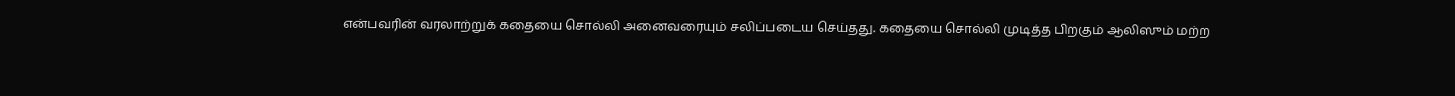என்பவரின் வரலாற்றுக் கதையை சொல்லி அனைவரையும் சலிப்படைய செய்தது. கதையை சொல்லி முடித்த பிறகும் ஆலிஸும் மற்ற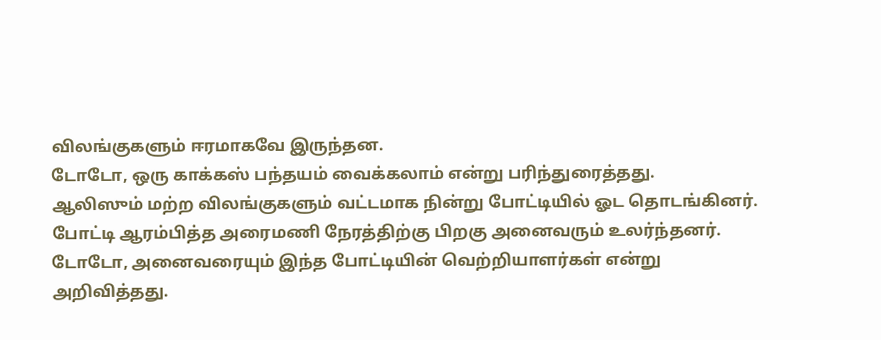விலங்குகளும் ஈரமாகவே இருந்தன.
டோடோ, ஒரு காக்கஸ் பந்தயம் வைக்கலாம் என்று பரிந்துரைத்தது.
ஆலிஸும் மற்ற விலங்குகளும் வட்டமாக நின்று போட்டியில் ஓட தொடங்கினர். போட்டி ஆரம்பித்த அரைமணி நேரத்திற்கு பிறகு அனைவரும் உலர்ந்தனர். டோடோ, அனைவரையும் இந்த போட்டியின் வெற்றியாளர்கள் என்று அறிவித்தது.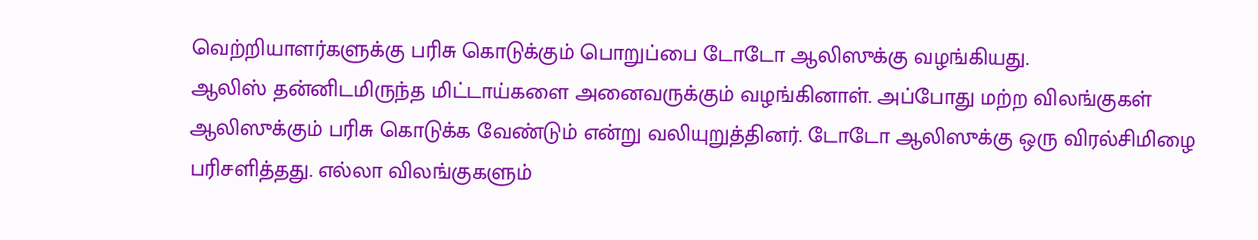வெற்றியாளர்களுக்கு பரிசு கொடுக்கும் பொறுப்பை டோடோ ஆலிஸுக்கு வழங்கியது.
ஆலிஸ் தன்னிடமிருந்த மிட்டாய்களை அனைவருக்கும் வழங்கினாள். அப்போது மற்ற விலங்குகள் ஆலிஸுக்கும் பரிசு கொடுக்க வேண்டும் என்று வலியுறுத்தினர். டோடோ ஆலிஸுக்கு ஒரு விரல்சிமிழை பரிசளித்தது. எல்லா விலங்குகளும்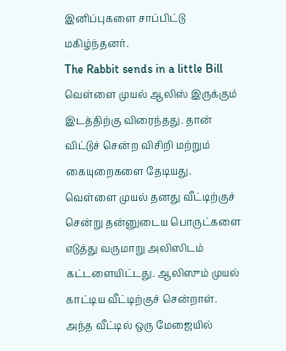இனிப்புகளை சாப்பிட்டு மகிழ்ந்தனர்.
The Rabbit sends in a little Bill
வெள்ளை முயல் ஆலிஸ் இருக்கும் இடத்திற்கு விரைந்தது. தான் விட்டுச் சென்ற விசிறி மற்றும் கையுறைகளை தேடியது. வெள்ளை முயல் தனது வீட்டிற்குச் சென்று தன்னுடைய பொருட்களை எடுத்து வருமாறு அலிஸிடம் கட்டளையிட்டது. ஆலிஸும் முயல் காட்டிய வீட்டிற்குச் சென்றாள்.
அந்த வீட்டில் ஒரு மேஜையில்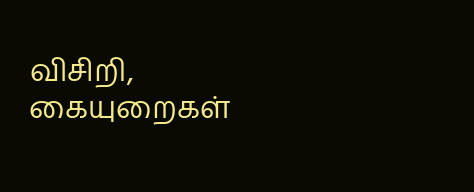விசிறி, கையுறைகள்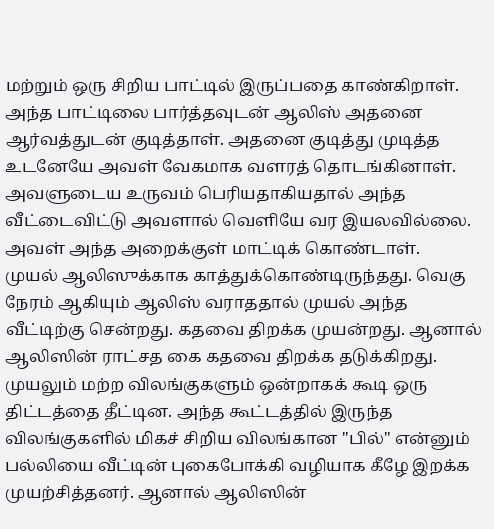மற்றும் ஒரு சிறிய பாட்டில் இருப்பதை காண்கிறாள்.
அந்த பாட்டிலை பார்த்தவுடன் ஆலிஸ் அதனை ஆர்வத்துடன் குடித்தாள். அதனை குடித்து முடித்த உடனேயே அவள் வேகமாக வளரத் தொடங்கினாள். அவளுடைய உருவம் பெரியதாகியதால் அந்த வீட்டைவிட்டு அவளால் வெளியே வர இயலவில்லை. அவள் அந்த அறைக்குள் மாட்டிக் கொண்டாள்.
முயல் ஆலிஸுக்காக காத்துக்கொண்டிருந்தது. வெகு நேரம் ஆகியும் ஆலிஸ் வராததால் முயல் அந்த வீட்டிற்கு சென்றது. கதவை திறக்க முயன்றது. ஆனால் ஆலிஸின் ராட்சத கை கதவை திறக்க தடுக்கிறது. முயலும் மற்ற விலங்குகளும் ஒன்றாகக் கூடி ஒரு திட்டத்தை தீட்டின. அந்த கூட்டத்தில் இருந்த விலங்குகளில் மிகச் சிறிய விலங்கான "பில்" என்னும் பல்லியை வீட்டின் புகைபோக்கி வழியாக கீழே இறக்க முயற்சித்தனர். ஆனால் ஆலிஸின்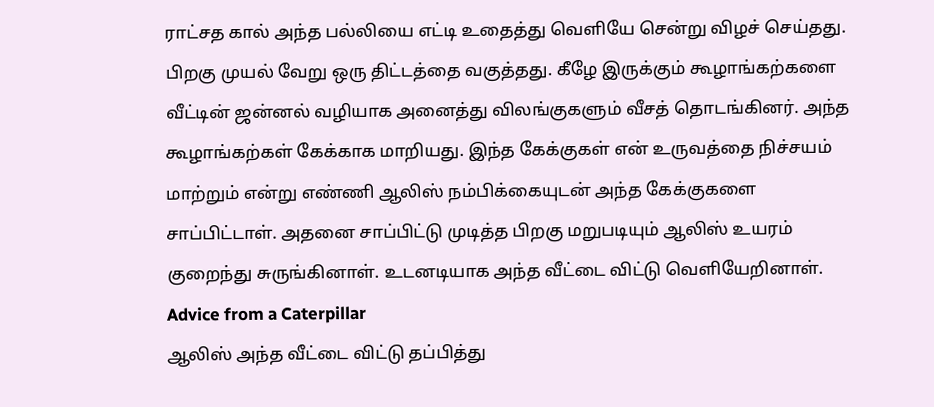ராட்சத கால் அந்த பல்லியை எட்டி உதைத்து வெளியே சென்று விழச் செய்தது.
பிறகு முயல் வேறு ஒரு திட்டத்தை வகுத்தது. கீழே இருக்கும் கூழாங்கற்களை வீட்டின் ஜன்னல் வழியாக அனைத்து விலங்குகளும் வீசத் தொடங்கினர். அந்த கூழாங்கற்கள் கேக்காக மாறியது. இந்த கேக்குகள் என் உருவத்தை நிச்சயம் மாற்றும் என்று எண்ணி ஆலிஸ் நம்பிக்கையுடன் அந்த கேக்குகளை சாப்பிட்டாள். அதனை சாப்பிட்டு முடித்த பிறகு மறுபடியும் ஆலிஸ் உயரம் குறைந்து சுருங்கினாள். உடனடியாக அந்த வீட்டை விட்டு வெளியேறினாள்.
Advice from a Caterpillar
ஆலிஸ் அந்த வீட்டை விட்டு தப்பித்து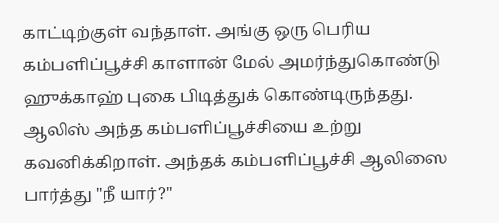காட்டிற்குள் வந்தாள். அங்கு ஒரு பெரிய கம்பளிப்பூச்சி காளான் மேல் அமர்ந்துகொண்டு ஹுக்காஹ் புகை பிடித்துக் கொண்டிருந்தது. ஆலிஸ் அந்த கம்பளிப்பூச்சியை உற்று கவனிக்கிறாள். அந்தக் கம்பளிப்பூச்சி ஆலிஸை பார்த்து "நீ யார்?"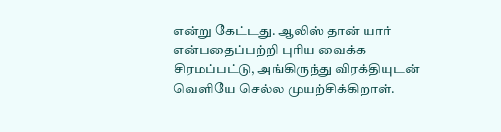என்று கேட்டது. ஆலிஸ் தான் யார் என்பதைப்பற்றி புரிய வைக்க சிரமப்பட்டு, அங்கிருந்து விரக்தியுடன் வெளியே செல்ல முயற்சிக்கிறாள்.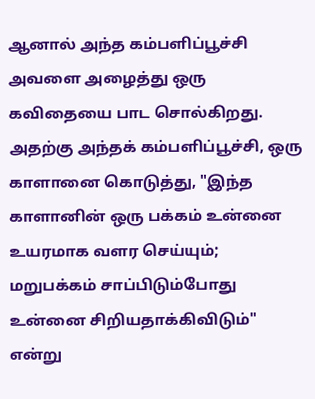ஆனால் அந்த கம்பளிப்பூச்சி அவளை அழைத்து ஒரு கவிதையை பாட சொல்கிறது.
அதற்கு அந்தக் கம்பளிப்பூச்சி, ஒரு காளானை கொடுத்து, "இந்த காளானின் ஒரு பக்கம் உன்னை உயரமாக வளர செய்யும்; மறுபக்கம் சாப்பிடும்போது உன்னை சிறியதாக்கிவிடும்" என்று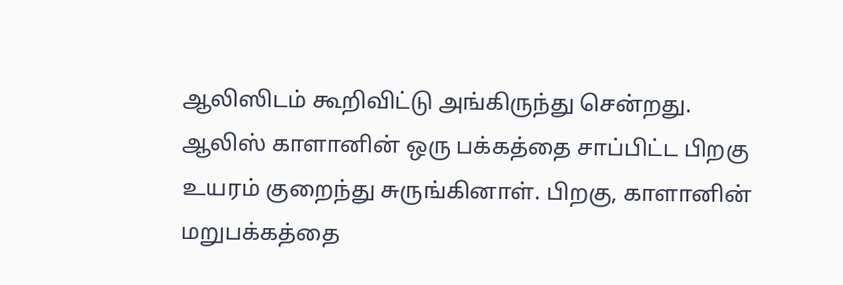ஆலிஸிடம் கூறிவிட்டு அங்கிருந்து சென்றது.
ஆலிஸ் காளானின் ஒரு பக்கத்தை சாப்பிட்ட பிறகு உயரம் குறைந்து சுருங்கினாள். பிறகு, காளானின் மறுபக்கத்தை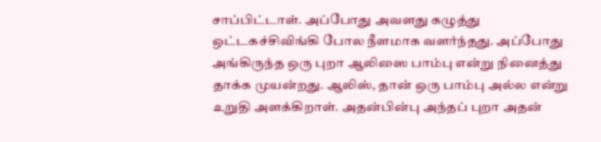சாப்பிட்டாள். அப்போது அவளது கழுத்து ஒட்டகச்சிவிங்கி போல நீளமாக வளர்ந்தது. அப்போது அங்கிருந்த ஒரு புறா ஆலிஸை பாம்பு என்று நினைத்து தாக்க முயன்றது. ஆலிஸ், தான் ஒரு பாம்பு அல்ல என்று உறுதி அளக்கிறாள். அதன்பின்பு அந்தப் புறா அதன்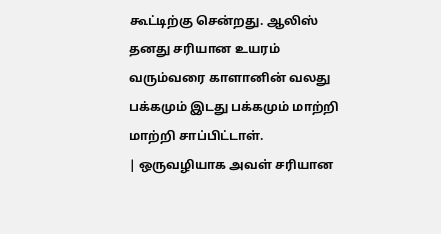கூட்டிற்கு சென்றது. ஆலிஸ் தனது சரியான உயரம் வரும்வரை காளானின் வலது பக்கமும் இடது பக்கமும் மாற்றி மாற்றி சாப்பிட்டாள்.
| ஒருவழியாக அவள் சரியான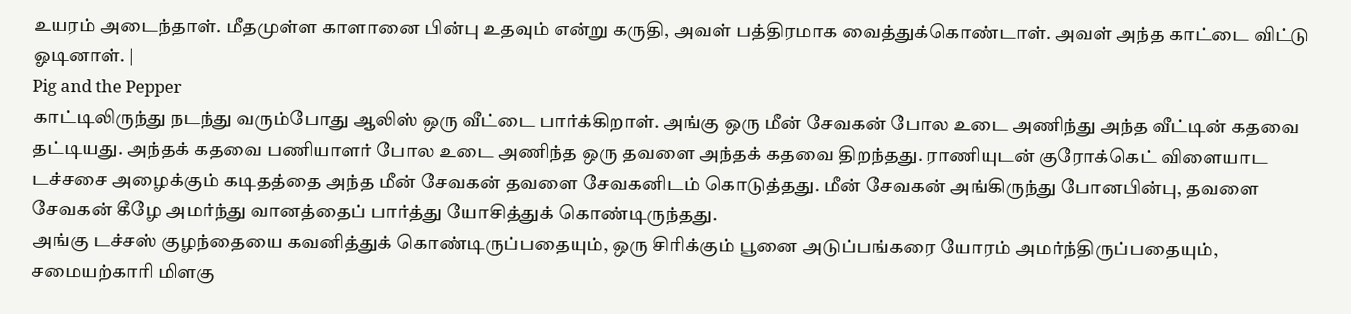உயரம் அடைந்தாள். மீதமுள்ள காளானை பின்பு உதவும் என்று கருதி, அவள் பத்திரமாக வைத்துக்கொண்டாள். அவள் அந்த காட்டை விட்டு ஓடினாள். |
Pig and the Pepper
காட்டிலிருந்து நடந்து வரும்போது ஆலிஸ் ஒரு வீட்டை பார்க்கிறாள். அங்கு ஒரு மீன் சேவகன் போல உடை அணிந்து அந்த வீட்டின் கதவை தட்டியது. அந்தக் கதவை பணியாளர் போல உடை அணிந்த ஒரு தவளை அந்தக் கதவை திறந்தது. ராணியுடன் குரோக்கெட் விளையாட டச்சசை அழைக்கும் கடிதத்தை அந்த மீன் சேவகன் தவளை சேவகனிடம் கொடுத்தது. மீன் சேவகன் அங்கிருந்து போனபின்பு, தவளை சேவகன் கீழே அமர்ந்து வானத்தைப் பார்த்து யோசித்துக் கொண்டிருந்தது.
அங்கு டச்சஸ் குழந்தையை கவனித்துக் கொண்டிருப்பதையும், ஒரு சிரிக்கும் பூனை அடுப்பங்கரை யோரம் அமர்ந்திருப்பதையும், சமையற்காரி மிளகு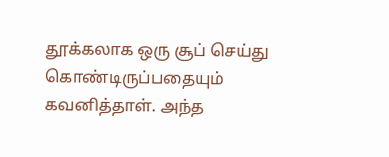தூக்கலாக ஒரு சூப் செய்து கொண்டிருப்பதையும் கவனித்தாள். அந்த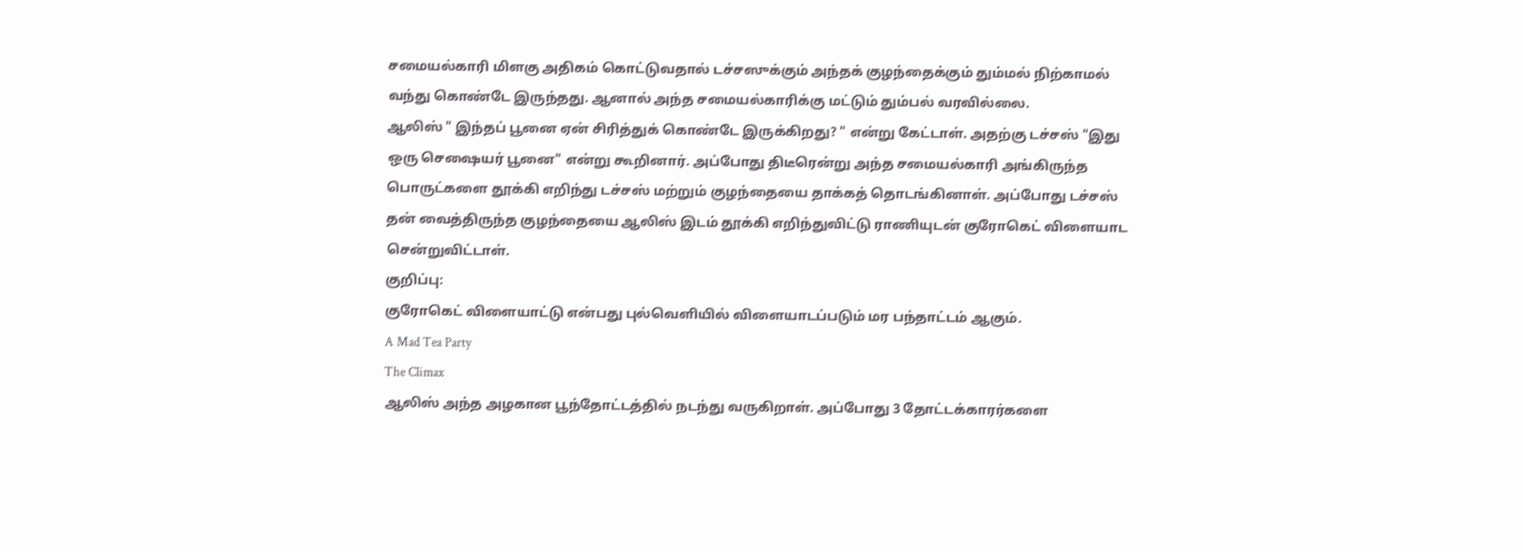சமையல்காரி மிளகு அதிகம் கொட்டுவதால் டச்சஸுக்கும் அந்தக் குழந்தைக்கும் தும்மல் நிற்காமல் வந்து கொண்டே இருந்தது. ஆனால் அந்த சமையல்காரிக்கு மட்டும் தும்பல் வரவில்லை.
ஆலிஸ் " இந்தப் பூனை ஏன் சிரித்துக் கொண்டே இருக்கிறது? " என்று கேட்டாள். அதற்கு டச்சஸ் "இது ஒரு செஷையர் பூனை" என்று கூறினார். அப்போது திடீரென்று அந்த சமையல்காரி அங்கிருந்த பொருட்களை தூக்கி எறிந்து டச்சஸ் மற்றும் குழந்தையை தாக்கத் தொடங்கினாள். அப்போது டச்சஸ் தன் வைத்திருந்த குழந்தையை ஆலிஸ் இடம் தூக்கி எறிந்துவிட்டு ராணியுடன் குரோகெட் விளையாட சென்றுவிட்டாள்.
குறிப்பு:
குரோகெட் விளையாட்டு என்பது புல்வெளியில் விளையாடப்படும் மர பந்தாட்டம் ஆகும்.
A Mad Tea Party
The Climax
ஆலிஸ் அந்த அழகான பூந்தோட்டத்தில் நடந்து வருகிறாள். அப்போது 3 தோட்டக்காரர்களை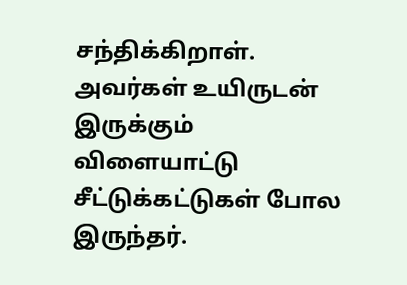சந்திக்கிறாள். அவர்கள் உயிருடன் இருக்கும் விளையாட்டு சீட்டுக்கட்டுகள் போல இருந்தர்.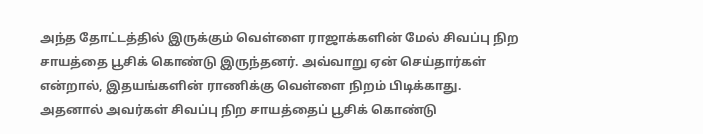அந்த தோட்டத்தில் இருக்கும் வெள்ளை ராஜாக்களின் மேல் சிவப்பு நிற சாயத்தை பூசிக் கொண்டு இருந்தனர். அவ்வாறு ஏன் செய்தார்கள் என்றால், இதயங்களின் ராணிக்கு வெள்ளை நிறம் பிடிக்காது. அதனால் அவர்கள் சிவப்பு நிற சாயத்தைப் பூசிக் கொண்டு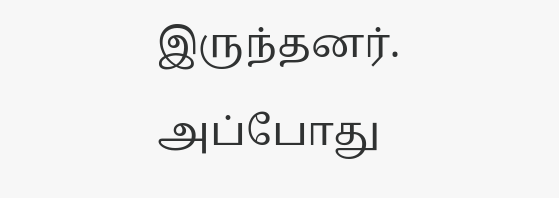இருந்தனர்.
அப்போது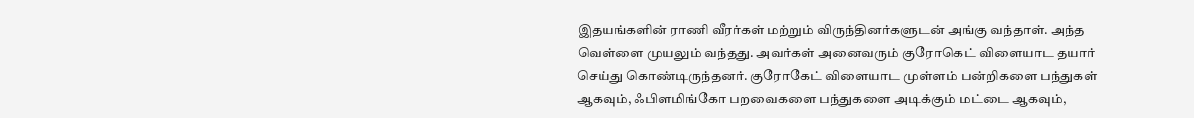இதயங்களின் ராணி வீரர்கள் மற்றும் விருந்தினர்களுடன் அங்கு வந்தாள். அந்த வெள்ளை முயலும் வந்தது. அவர்கள் அனைவரும் குரோகெட் விளையாட தயார் செய்து கொண்டிருந்தனர். குரோகேட் விளையாட முள்ளம் பன்றிகளை பந்துகள் ஆகவும், ஃபிளமிங்கோ பறவைகளை பந்துகளை அடிக்கும் மட்டை ஆகவும்,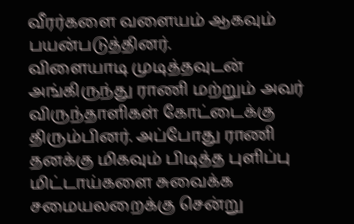வீரர்களை வளையம் ஆகவும் பயன்படுத்தினர்.
விளையாடி முடித்தவுடன் அங்கிருந்து ராணி மற்றும் அவர் விருந்தாளிகள் கோட்டைக்கு திரும்பினர். அப்போது ராணி தனக்கு மிகவும் பிடித்த புளிப்பு மிட்டாய்களை சுவைக்க சமையலறைக்கு சென்று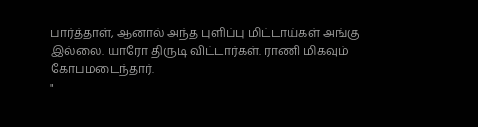பார்த்தாள், ஆனால் அந்த புளிப்பு மிட்டாய்கள் அங்கு இல்லை. யாரோ திருடி விட்டார்கள். ராணி மிகவும் கோபமடைந்தார்.
"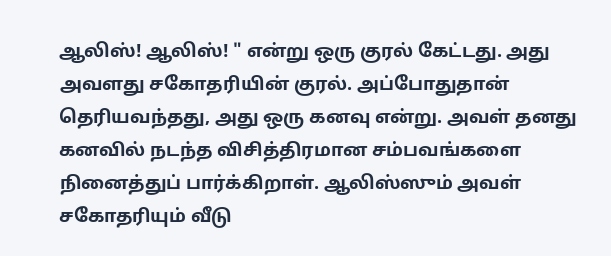ஆலிஸ்! ஆலிஸ்! " என்று ஒரு குரல் கேட்டது. அது அவளது சகோதரியின் குரல். அப்போதுதான் தெரியவந்தது, அது ஒரு கனவு என்று. அவள் தனது கனவில் நடந்த விசித்திரமான சம்பவங்களை நினைத்துப் பார்க்கிறாள். ஆலிஸ்ஸும் அவள் சகோதரியும் வீடு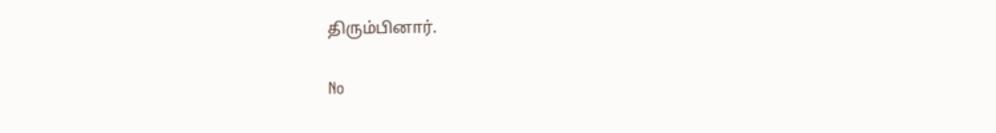திரும்பினார்.

No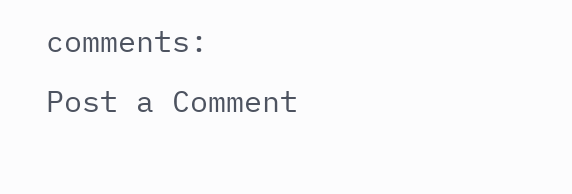comments:
Post a Comment